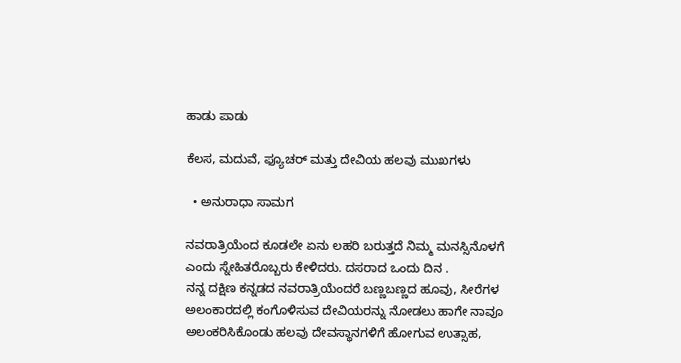ಹಾಡು ಪಾಡು

ಕೆಲಸ, ಮದುವೆ, ಫ್ಯೂಚರ್ ಮತ್ತು ದೇವಿಯ ಹಲವು ಮುಖಗಳು

  • ಅನುರಾಧಾ ಸಾಮಗ

ನವರಾತ್ರಿಯೆಂದ ಕೂಡಲೇ ಏನು ಲಹರಿ ಬರುತ್ತದೆ ನಿಮ್ಮ ಮನಸ್ಸಿನೊಳಗೆ ಎಂದು ಸ್ನೇಹಿತರೊಬ್ಬರು ಕೇಳಿದರು. ದಸರಾದ ಒಂದು ದಿನ .
ನನ್ನ ದಕ್ಷಿಣ ಕನ್ನಡದ ನವರಾತ್ರಿಯೆಂದರೆ ಬಣ್ಣಬಣ್ಣದ ಹೂವು, ಸೀರೆಗಳ ಅಲಂಕಾರದಲ್ಲಿ ಕಂಗೊಳಿಸುವ ದೇವಿಯರನ್ನು ನೋಡಲು ಹಾಗೇ ನಾವೂ ಅಲಂಕರಿಸಿಕೊಂಡು ಹಲವು ದೇವಸ್ಥಾನಗಳಿಗೆ ಹೋಗುವ ಉತ್ಸಾಹ,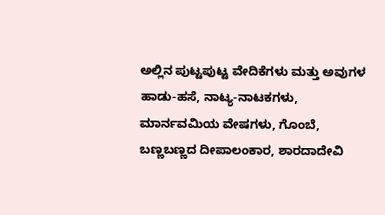ಅಲ್ಲಿನ ಪುಟ್ಟಪುಟ್ಟ ವೇದಿಕೆಗಳು ಮತ್ತು ಅವುಗಳ ಹಾಡು-ಹಸೆ, ನಾಟ್ಯ-ನಾಟಕಗಳು, ಮಾರ್ನವಮಿಯ ವೇಷಗಳು, ಗೊಂಬೆ, ಬಣ್ಣಬಣ್ಣದ ದೀಪಾಲಂಕಾರ, ಶಾರದಾದೇವಿ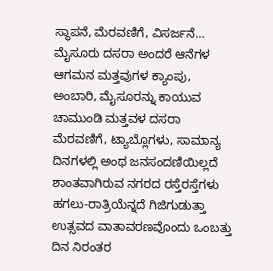ಸ್ಥಾಪನೆ, ಮೆರವಣಿಗೆ, ವಿಸರ್ಜನೆ…
ಮೈಸೂರು ದಸರಾ ಅಂದರೆ ಆನೆಗಳ ಆಗಮನ ಮತ್ತವುಗಳ ಕ್ಯಾಂಪು, ಅಂಬಾರಿ, ಮೈಸೂರನ್ನು ಕಾಯುವ ಚಾಮುಂಡಿ ಮತ್ತವಳ ದಸರಾ ಮೆರವಣಿಗೆ, ಟ್ಯಾಬ್ಲೊಗಳು, ಸಾಮಾನ್ಯ ದಿನಗಳಲ್ಲಿ ಅಂಥ ಜನಸಂದಣಿಯಿಲ್ಲದೆ ಶಾಂತವಾಗಿರುವ ನಗರದ ರಸ್ತೆರಸ್ತೆಗಳು ಹಗಲು-ರಾತ್ರಿಯೆನ್ನದೆ ಗಿಜಿಗುಡುತ್ತಾ ಉತ್ಸವದ ವಾತಾವರಣವೊಂದು ಒಂಬತ್ತು ದಿನ ನಿರಂತರ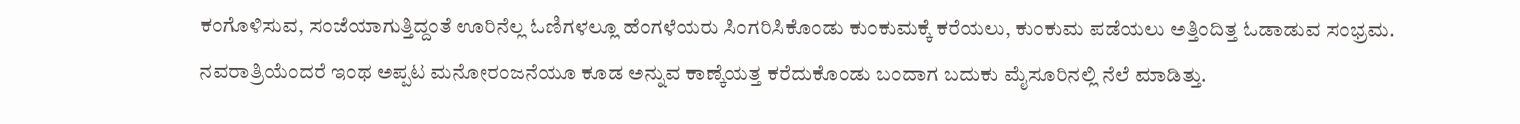ಕಂಗೊಳಿಸುವ, ಸಂಜೆಯಾಗುತ್ತಿದ್ದಂತೆ ಊರಿನೆಲ್ಲ ಓಣಿಗಳಲ್ಲೂ ಹೆಂಗಳೆಯರು ಸಿಂಗರಿಸಿಕೊಂಡು ಕುಂಕುಮಕ್ಕೆ ಕರೆಯಲು, ಕುಂಕುಮ ಪಡೆಯಲು ಅತ್ತಿಂದಿತ್ತ ಓಡಾಡುವ ಸಂಭ್ರಮ. ನವರಾತ್ರಿಯೆಂದರೆ ಇಂಥ ಅಪ್ಪಟ ಮನೋರಂಜನೆಯೂ ಕೂಡ ಅನ್ನುವ ಕಾಣ್ಕೆಯತ್ತ ಕರೆದುಕೊಂಡು ಬಂದಾಗ ಬದುಕು ಮೈಸೂರಿನಲ್ಲಿ ನೆಲೆ ಮಾಡಿತ್ತು.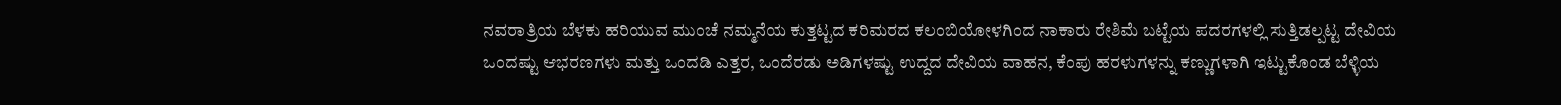ನವರಾತ್ರಿಯ ಬೆಳಕು ಹರಿಯುವ ಮುಂಚೆ ನಮ್ಮನೆಯ ಕುತ್ತಟ್ಟದ ಕರಿಮರದ ಕಲಂಬಿಯೋಳಗಿಂದ ನಾಕಾರು ರೇಶಿಮೆ ಬಟ್ಟೆಯ ಪದರಗಳಲ್ಲಿ ಸುತ್ತಿಡಲ್ಪಟ್ಟ ದೇವಿಯ ಒಂದಷ್ಟು ಆಭರಣಗಳು ಮತ್ತು ಒಂದಡಿ ಎತ್ತರ, ಒಂದೆರಡು ಅಡಿಗಳಷ್ಟು ಉದ್ದದ ದೇವಿಯ ವಾಹನ, ಕೆಂಪು ಹರಳುಗಳನ್ನು ಕಣ್ಣುಗಳಾಗಿ ಇಟ್ಟುಕೊಂಡ ಬೆಳ್ಳಿಯ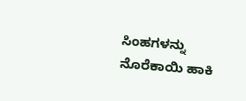ಸಿಂಹಗಳನ್ನು ನೊರೆಕಾಯಿ ಹಾಕಿ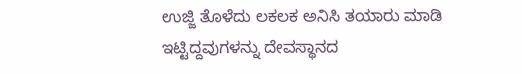ಉಜ್ಜಿ ತೊಳೆದು ಲಕಲಕ ಅನಿಸಿ ತಯಾರು ಮಾಡಿ ಇಟ್ಟಿದ್ದವುಗಳನ್ನು ದೇವಸ್ಥಾನದ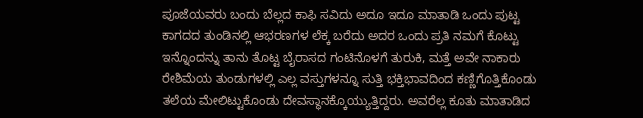ಪೂಜೆಯವರು ಬಂದು ಬೆಲ್ಲದ ಕಾಫಿ ಸವಿದು ಅದೂ ಇದೂ ಮಾತಾಡಿ ಒಂದು ಪುಟ್ಟ ಕಾಗದದ ತುಂಡಿನಲ್ಲಿ ಆಭರಣಗಳ ಲೆಕ್ಕ ಬರೆದು ಅದರ ಒಂದು ಪ್ರತಿ ನಮಗೆ ಕೊಟ್ಟು ಇನ್ನೊಂದನ್ನು ತಾನು ತೊಟ್ಟ ಬೈರಾಸದ ಗಂಟಿನೊಳಗೆ ತುರುಕಿ, ಮತ್ತೆ ಅವೇ ನಾಕಾರು ರೇಶಿಮೆಯ ತುಂಡುಗಳಲ್ಲಿ ಎಲ್ಲ ವಸ್ತುಗಳನ್ನೂ ಸುತ್ತಿ ಭಕ್ತಿಭಾವದಿಂದ ಕಣ್ಣಿಗೊತ್ತಿಕೊಂಡು ತಲೆಯ ಮೇಲಿಟ್ಟುಕೊಂಡು ದೇವಸ್ಥಾನಕ್ಕೊಯ್ಯುತ್ತಿದ್ದರು. ಅವರೆಲ್ಲ ಕೂತು ಮಾತಾಡಿದ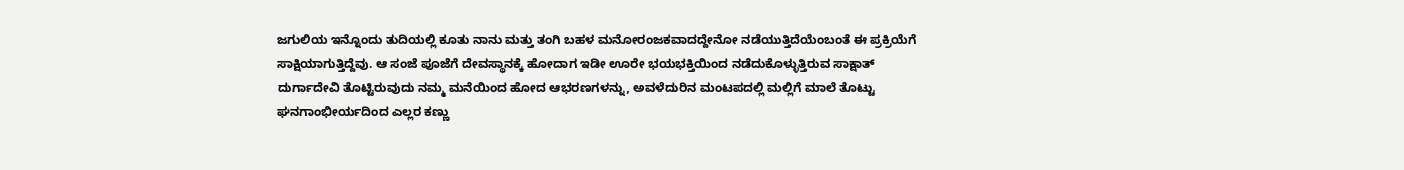ಜಗುಲಿಯ ಇನ್ನೊಂದು ತುದಿಯಲ್ಲಿ ಕೂತು ನಾನು ಮತ್ತು ತಂಗಿ ಬಹಳ ಮನೋರಂಜಕವಾದದ್ದೇನೋ ನಡೆಯುತ್ತಿದೆಯೆಂಬಂತೆ ಈ ಪ್ರಕ್ರಿಯೆಗೆ ಸಾಕ್ಷಿಯಾಗುತ್ತಿದ್ದೆವು. ಆ ಸಂಜೆ ಪೂಜೆಗೆ ದೇವಸ್ಥಾನಕ್ಕೆ ಹೋದಾಗ ಇಡೀ ಊರೇ ಭಯಭಕ್ತಿಯಿಂದ ನಡೆದುಕೊಳ್ಳುತ್ತಿರುವ ಸಾಕ್ಷಾತ್ ದುರ್ಗಾದೇವಿ ತೊಟ್ಟಿರುವುದು ನಮ್ಮ ಮನೆಯಿಂದ ಹೋದ ಆಭರಣಗಳನ್ನು, ಅವಳೆದುರಿನ ಮಂಟಪದಲ್ಲಿ ಮಲ್ಲಿಗೆ ಮಾಲೆ ತೊಟ್ಟು ಘನಗಾಂಭೀರ್ಯದಿಂದ ಎಲ್ಲರ ಕಣ್ಣು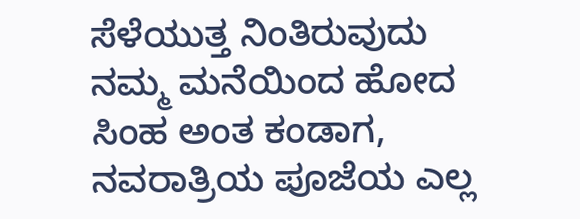ಸೆಳೆಯುತ್ತ ನಿಂತಿರುವುದು ನಮ್ಮ ಮನೆಯಿಂದ ಹೋದ ಸಿಂಹ ಅಂತ ಕಂಡಾಗ, ನವರಾತ್ರಿಯ ಪೂಜೆಯ ಎಲ್ಲ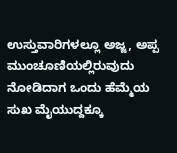ಉಸ್ತುವಾರಿಗಳಲ್ಲೂ ಅಜ್ಜ, ಅಪ್ಪ ಮುಂಚೂಣಿಯಲ್ಲಿರುವುದು ನೋಡಿದಾಗ ಒಂದು ಹೆಮ್ಮೆಯ ಸುಖ ಮೈಯುದ್ದಕ್ಕೂ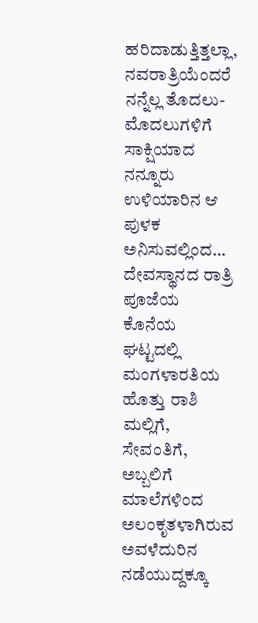ಹರಿದಾಡುತ್ತಿತ್ತಲ್ಲಾ, ನವರಾತ್ರಿಯೆಂದರೆ ನನ್ನೆಲ್ಲ ತೊದಲು-ಮೊದಲುಗಳಿಗೆ ಸಾಕ್ಷಿಯಾದ ನನ್ನೂರು ಉಳಿಯಾರಿನ ಆ ಪುಳಕ ಅನಿಸುವಲ್ಲಿಂದ…
ದೇವಸ್ಥಾನದ ರಾತ್ರಿ ಪೂಜೆಯ ಕೊನೆಯ ಘಟ್ಟದಲ್ಲಿ ಮಂಗಳಾರತಿಯ ಹೊತ್ತು ರಾಶಿ ಮಲ್ಲಿಗೆ, ಸೇವಂತಿಗೆ, ಅಬ್ಬಲಿಗೆ ಮಾಲೆಗಳಿಂದ ಅಲಂಕೃತಳಾಗಿರುವ ಅವಳೆದುರಿನ ನಡೆಯುದ್ದಕ್ಕೂ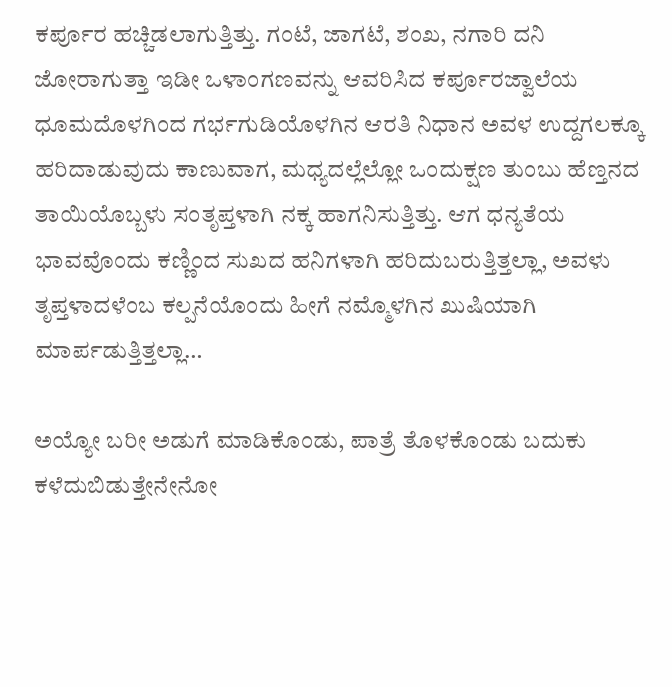ಕರ್ಪೂರ ಹಚ್ಚಿಡಲಾಗುತ್ತಿತ್ತು. ಗಂಟೆ, ಜಾಗಟೆ, ಶಂಖ, ನಗಾರಿ ದನಿ ಜೋರಾಗುತ್ತಾ ಇಡೀ ಒಳಾಂಗಣವನ್ನು ಆವರಿಸಿದ ಕರ್ಪೂರಜ್ವಾಲೆಯ ಧೂಮದೊಳಗಿಂದ ಗರ್ಭಗುಡಿಯೊಳಗಿನ ಆರತಿ ನಿಧಾನ ಅವಳ ಉದ್ದಗಲಕ್ಕೂ ಹರಿದಾಡುವುದು ಕಾಣುವಾಗ, ಮಧ್ಯದಲ್ಲೆಲ್ಲೋ ಒಂದುಕ್ಷಣ ತುಂಬು ಹೆಣ್ತನದ ತಾಯಿಯೊಬ್ಬಳು ಸಂತೃಪ್ತಳಾಗಿ ನಕ್ಕ ಹಾಗನಿಸುತ್ತಿತ್ತು. ಆಗ ಧನ್ಯತೆಯ ಭಾವವೊಂದು ಕಣ್ಣಿಂದ ಸುಖದ ಹನಿಗಳಾಗಿ ಹರಿದುಬರುತ್ತಿತ್ತಲ್ಲಾ, ಅವಳು ತೃಪ್ತಳಾದಳೆಂಬ ಕಲ್ಪನೆಯೊಂದು ಹೀಗೆ ನಮ್ಮೊಳಗಿನ ಖುಷಿಯಾಗಿ ಮಾರ್ಪಡುತ್ತಿತ್ತಲ್ಲಾ…

ಅಯ್ಯೋ ಬರೀ ಅಡುಗೆ ಮಾಡಿಕೊಂಡು, ಪಾತ್ರೆ ತೊಳಕೊಂಡು ಬದುಕು ಕಳೆದುಬಿಡುತ್ತೇನೇನೋ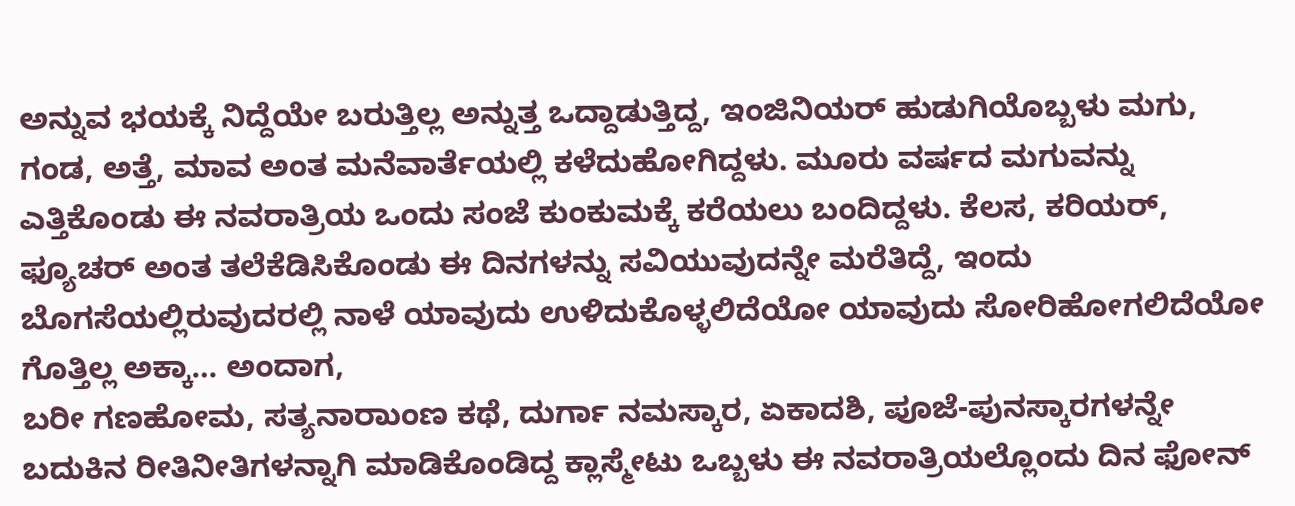ಅನ್ನುವ ಭಯಕ್ಕೆ ನಿದ್ದೆಯೇ ಬರುತ್ತಿಲ್ಲ ಅನ್ನುತ್ತ ಒದ್ದಾಡುತ್ತಿದ್ದ, ಇಂಜಿನಿಯರ್‌ ಹುಡುಗಿಯೊಬ್ಬಳು ಮಗು, ಗಂಡ, ಅತ್ತೆ, ಮಾವ ಅಂತ ಮನೆವಾರ್ತೆಯಲ್ಲಿ ಕಳೆದುಹೋಗಿದ್ದಳು. ಮೂರು ವರ್ಷದ ಮಗುವನ್ನು ಎತ್ತಿಕೊಂಡು ಈ ನವರಾತ್ರಿಯ ಒಂದು ಸಂಜೆ ಕುಂಕುಮಕ್ಕೆ ಕರೆಯಲು ಬಂದಿದ್ದಳು. ಕೆಲಸ, ಕರಿಯರ್, ಫ್ಯೂಚರ್ ಅಂತ ತಲೆಕೆಡಿಸಿಕೊಂಡು ಈ ದಿನಗಳನ್ನು ಸವಿಯುವುದನ್ನೇ ಮರೆತಿದ್ದೆ, ಇಂದು ಬೊಗಸೆಯಲ್ಲಿರುವುದರಲ್ಲಿ ನಾಳೆ ಯಾವುದು ಉಳಿದುಕೊಳ್ಳಲಿದೆಯೋ ಯಾವುದು ಸೋರಿಹೋಗಲಿದೆಯೋ ಗೊತ್ತಿಲ್ಲ ಅಕ್ಕಾ… ಅಂದಾಗ,
ಬರೀ ಗಣಹೋಮ, ಸತ್ಯನಾರಾುಂಣ ಕಥೆ, ದುರ್ಗಾ ನಮಸ್ಕಾರ, ಏಕಾದಶಿ, ಪೂಜೆ-ಪುನಸ್ಕಾರಗಳನ್ನೇ ಬದುಕಿನ ರೀತಿನೀತಿಗಳನ್ನಾಗಿ ಮಾಡಿಕೊಂಡಿದ್ದ ಕ್ಲಾಸ್ಮೇಟು ಒಬ್ಬಳು ಈ ನವರಾತ್ರಿಯಲ್ಲೊಂದು ದಿನ ಫೋನ್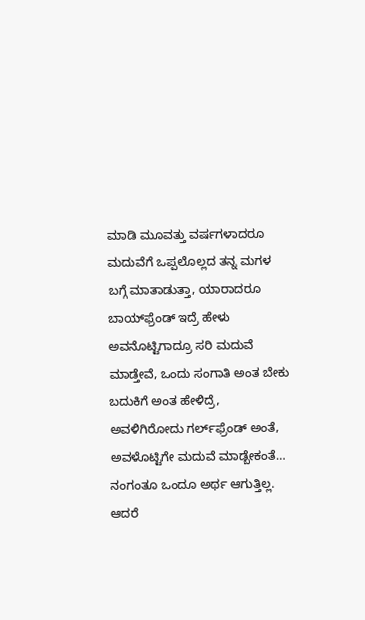ಮಾಡಿ ಮೂವತ್ತು ವರ್ಷಗಳಾದರೂ ಮದುವೆಗೆ ಒಪ್ಪಲೊಲ್ಲದ ತನ್ನ ಮಗಳ ಬಗ್ಗೆ ಮಾತಾಡುತ್ತಾ, ಯಾರಾದರೂ ಬಾಯ್‌ಫ್ರೆಂಡ್ ಇದ್ರೆ ಹೇಳು ಅವನೊಟ್ಟಿಗಾದ್ರೂ ಸರಿ ಮದುವೆ ಮಾಡ್ತೇವೆ, ಒಂದು ಸಂಗಾತಿ ಅಂತ ಬೇಕು ಬದುಕಿಗೆ ಅಂತ ಹೇಳಿದ್ರೆ, ಅವಳಿಗಿರೋದು ಗರ್ಲ್‌ಫ್ರೆಂಡ್ ಅಂತೆ, ಅವಳೊಟ್ಟಿಗೇ ಮದುವೆ ಮಾಡ್ಬೇಕಂತೆ… ನಂಗಂತೂ ಒಂದೂ ಅರ್ಥ ಆಗುತ್ತಿಲ್ಲ. ಆದರೆ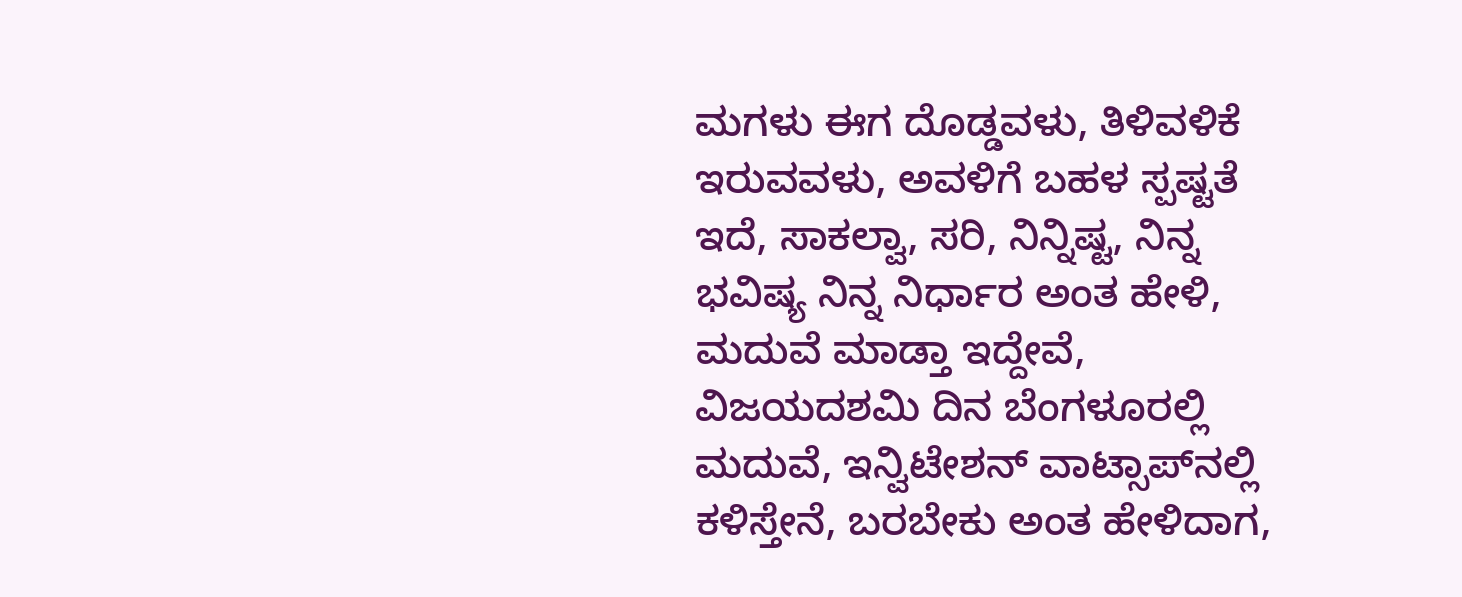ಮಗಳು ಈಗ ದೊಡ್ಡವಳು, ತಿಳಿವಳಿಕೆ ಇರುವವಳು, ಅವಳಿಗೆ ಬಹಳ ಸ್ಪಷ್ಟತೆ ಇದೆ, ಸಾಕಲ್ವಾ, ಸರಿ, ನಿನ್ನಿಷ್ಟ, ನಿನ್ನ ಭವಿಷ್ಯ ನಿನ್ನ ನಿರ್ಧಾರ ಅಂತ ಹೇಳಿ, ಮದುವೆ ಮಾಡ್ತಾ ಇದ್ದೇವೆ, ವಿಜಯದಶಮಿ ದಿನ ಬೆಂಗಳೂರಲ್ಲಿ ಮದುವೆ, ಇನ್ವಿಟೇಶನ್ ವಾಟ್ಸಾಪ್‌ನಲ್ಲಿ ಕಳಿಸ್ತೇನೆ, ಬರಬೇಕು ಅಂತ ಹೇಳಿದಾಗ,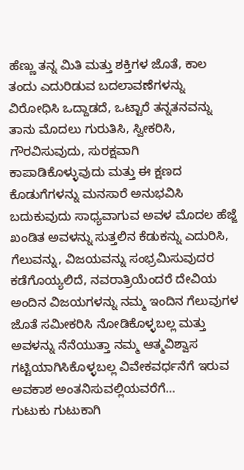ಹೆಣ್ಣು ತನ್ನ ಮಿತಿ ಮತ್ತು ಶಕ್ತಿಗಳ ಜೊತೆ, ಕಾಲ ತಂದು ಎದುರಿಡುವ ಬದಲಾವಣೆಗಳನ್ನು ವಿರೋಧಿಸಿ ಒದ್ದಾಡದೆ, ಒಟ್ಟಾರೆ ತನ್ನತನವನ್ನು ತಾನು ಮೊದಲು ಗುರುತಿಸಿ, ಸ್ವೀಕರಿಸಿ, ಗೌರವಿಸುವುದು, ಸುರಕ್ಷವಾಗಿ ಕಾಪಾಡಿಕೊಳ್ಳುವುದು ಮತ್ತು ಈ ಕ್ಷಣದ ಕೊಡುಗೆಗಳನ್ನು ಮನಸಾರೆ ಅನುಭವಿಸಿ ಬದುಕುವುದು ಸಾಧ್ಯವಾಗುವ ಅವಳ ಮೊದಲ ಹೆಜ್ಜೆ ಖಂಡಿತ ಅವಳನ್ನು ಸುತ್ತಲಿನ ಕೆಡುಕನ್ನು ಎದುರಿಸಿ, ಗೆಲುವನ್ನು, ವಿಜಯವನ್ನು ಸಂಭ್ರಮಿಸುವುದರ ಕಡೆಗೊಯ್ಯಲಿದೆ, ನವರಾತ್ರಿಯೆಂದರೆ ದೇವಿಯ ಅಂದಿನ ವಿಜಯಗಳನ್ನು ನಮ್ಮ ಇಂದಿನ ಗೆಲುವುಗಳ ಜೊತೆ ಸಮೀಕರಿಸಿ ನೋಡಿಕೊಳ್ಳಬಲ್ಲ ಮತ್ತು ಅವಳನ್ನು ನೆನೆಯುತ್ತಾ ನಮ್ಮ ಆತ್ಮವಿಶ್ವಾಸ ಗಟ್ಟಿಯಾಗಿಸಿಕೊಳ್ಳಬಲ್ಲ ವಿವೇಕವರ್ಧನೆಗೆ ಇರುವ ಅವಕಾಶ ಅಂತನಿಸುವಲ್ಲಿಯವರೆಗೆ…
ಗುಟುಕು ಗುಟುಕಾಗಿ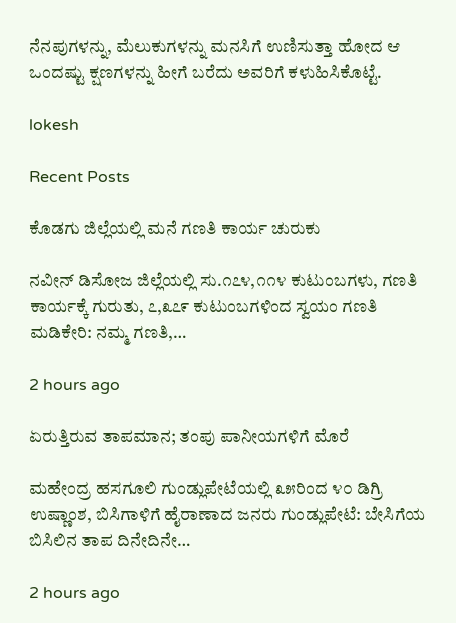ನೆನಪುಗಳನ್ನು, ಮೆಲುಕುಗಳನ್ನು ಮನಸಿಗೆ ಉಣಿಸುತ್ತಾ ಹೋದ ಆ ಒಂದಷ್ಟು ಕ್ಷಣಗಳನ್ನು ಹೀಗೆ ಬರೆದು ಅವರಿಗೆ ಕಳುಹಿಸಿಕೊಟ್ಟೆ.

lokesh

Recent Posts

ಕೊಡಗು ಜಿಲ್ಲೆಯಲ್ಲಿ ಮನೆ ಗಣತಿ ಕಾರ್ಯ ಚುರುಕು

ನವೀನ್ ಡಿಸೋಜ ಜಿಲ್ಲೆಯಲ್ಲಿ ಸು.೧೭೪,೧೧೪ ಕುಟುಂಬಗಳು, ಗಣತಿ ಕಾರ್ಯಕ್ಕೆ ಗುರುತು, ೭,೩೭೯ ಕುಟುಂಬಗಳಿಂದ ಸ್ವಯಂ ಗಣತಿ ಮಡಿಕೇರಿ: ನಮ್ಮ ಗಣತಿ,…

2 hours ago

ಏರುತ್ತಿರುವ ತಾಪಮಾನ; ತಂಪು ಪಾನೀಯಗಳಿಗೆ ಮೊರೆ

ಮಹೇಂದ್ರ ಹಸಗೂಲಿ ಗುಂಡ್ಲುಪೇಟೆಯಲ್ಲಿ ೩೫ರಿಂದ ೪೦ ಡಿಗ್ರಿ ಉಷ್ಣಾಂಶ, ಬಿಸಿಗಾಳಿಗೆ ಹೈರಾಣಾದ ಜನರು ಗುಂಡ್ಲುಪೇಟೆ: ಬೇಸಿಗೆಯ ಬಿಸಿಲಿನ ತಾಪ ದಿನೇದಿನೇ…

2 hours ago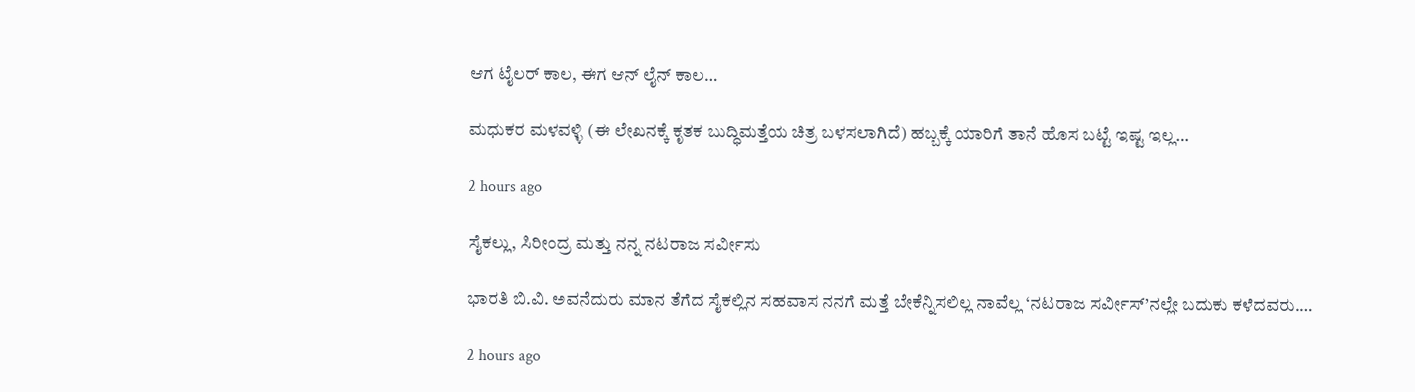ಆಗ ಟೈಲರ್ ಕಾಲ, ಈಗ ಆನ್ ಲೈನ್ ಕಾಲ…

ಮಧುಕರ ಮಳವಳ್ಳಿ (ಈ ಲೇಖನಕ್ಕೆ ಕೃತಕ ಬುದ್ಧಿಮತ್ತೆಯ ಚಿತ್ರ ಬಳಸಲಾಗಿದೆ) ಹಬ್ಬಕ್ಕೆ ಯಾರಿಗೆ ತಾನೆ ಹೊಸ ಬಟ್ಟೆ ಇಷ್ಟ ಇಲ್ಲ…

2 hours ago

ಸೈಕಲ್ಲು, ಸಿರೀಂದ್ರ ಮತ್ತು ನನ್ನ ನಟರಾಜ ಸರ್ವೀಸು

ಭಾರತಿ ಬಿ.ವಿ. ಅವನೆದುರು ಮಾನ ತೆಗೆದ ಸೈಕಲ್ಲಿನ ಸಹವಾಸ ನನಗೆ ಮತ್ತೆ ಬೇಕೆನ್ನಿಸಲಿಲ್ಲ ನಾವೆಲ್ಲ ‘ನಟರಾಜ ಸರ್ವೀಸ್’ನಲ್ಲೇ ಬದುಕು ಕಳೆದವರು.…

2 hours ago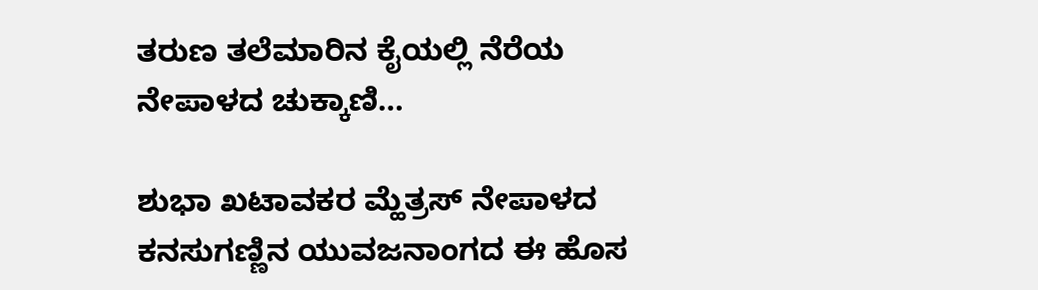ತರುಣ ತಲೆಮಾರಿನ ಕೈಯಲ್ಲಿ ನೆರೆಯ ನೇಪಾಳದ ಚುಕ್ಕಾಣಿ…

ಶುಭಾ ಖಟಾವಕರ ಮ್ಹೆತ್ರಸ್ ನೇಪಾಳದ ಕನಸುಗಣ್ಣಿನ ಯುವಜನಾಂಗದ ಈ ಹೊಸ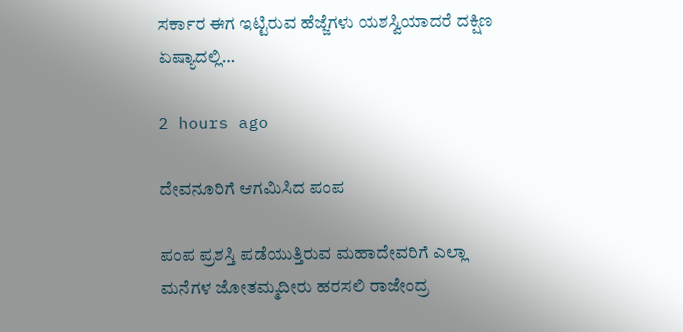ಸರ್ಕಾರ ಈಗ ಇಟ್ಟಿರುವ ಹೆಜ್ಜೆಗಳು ಯಶಸ್ವಿಯಾದರೆ ದಕ್ಷಿಣ ಏಷ್ಯಾದಲ್ಲಿ…

2 hours ago

ದೇವನೂರಿಗೆ ಆಗಮಿಸಿದ ಪಂಪ

ಪಂಪ ಪ್ರಶಸ್ತಿ ಪಡೆಯುತ್ತಿರುವ ಮಹಾದೇವರಿಗೆ ಎಲ್ಲಾ ಮನೆಗಳ ಜೋತಮ್ಮದೀರು ಹರಸಲಿ ರಾಜೇಂದ್ರ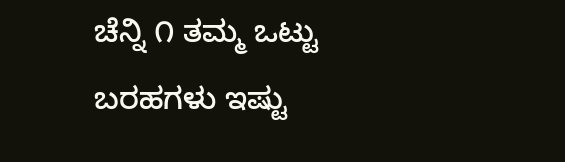ಚೆನ್ನಿ ೧ ತಮ್ಮ ಒಟ್ಟು ಬರಹಗಳು ಇಷ್ಟು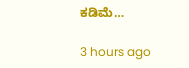ಕಡಿಮೆ…

3 hours ago